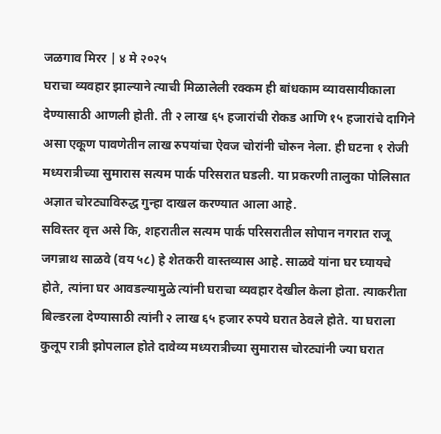जळगाव मिरर | ४ मे २०२५
घराचा व्यवहार झाल्याने त्याची मिळालेली रक्कम ही बांधकाम व्यावसायीकाला देण्यासाठी आणली होती. ती २ लाख ६५ हजारांची रोकड आणि १५ हजारांचे दागिने असा एकूण पावणेतीन लाख रुपयांचा ऐवज चोरांनी चोरुन नेला. ही घटना १ रोजी मध्यरात्रीच्या सुमारास सत्यम पार्क परिसरात घडली. या प्रकरणी तालुका पोलिसात अज्ञात चोरट्याविरुद्ध गुन्हा दाखल करण्यात आला आहे.
सविस्तर वृत्त असे कि, शहरातील सत्यम पार्क परिसरातील सोपान नगरात राजू जगन्नाथ साळवे (वय ५८) हे शेतकरी वास्तव्यास आहे. साळवे यांना घर घ्यायचे होते, त्यांना घर आवडल्यामुळे त्यांनी घराचा व्यवहार देखील केला होता. त्याकरीता बिल्डरला देण्यासाठी त्यांनी २ लाख ६५ हजार रुपये घरात ठेवले होते. या घराला कुलूप रात्री झोपलाल होते दावेव्य मध्यरात्रीच्या सुमारास चोरट्यांनी ज्या घरात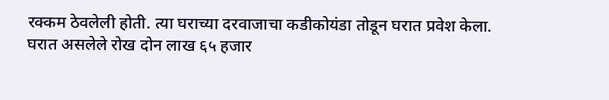रक्कम ठेवलेली होती. त्या घराच्या दरवाजाचा कडीकोयंडा तोडून घरात प्रवेश केला. घरात असलेले रोख दोन लाख ६५ हजार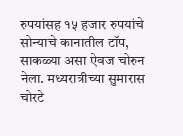रुपयांसह १५ हजार रुपयांचे सोन्याचे कानातील टॉप, साकळ्या असा ऐवज चोरुन नेला. मध्यरात्रीच्या सुमारास चोरटे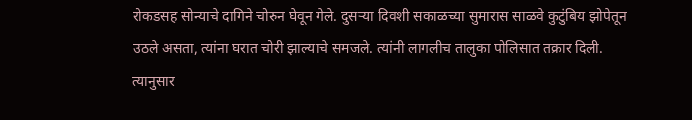रोकडसह सोन्याचे दागिने चोरुन घेवून गेले. दुसऱ्या दिवशी सकाळच्या सुमारास साळवे कुटुंबिय झोपेतून उठले असता, त्यांना घरात चोरी झाल्याचे समजले. त्यांनी लागलीच तालुका पोलिसात तक्रार दिली. त्यानुसार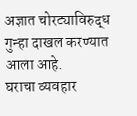अज्ञात चोरट्याविरुद्ध गुन्हा दाखल करण्यात आला आहे.
घराचा व्यवहार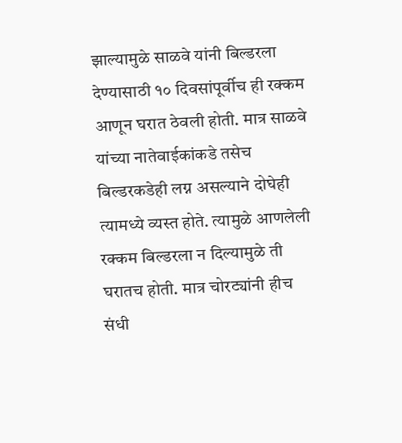झाल्यामुळे साळवे यांनी बिल्डरला देण्यासाठी १० दिवसांपूर्वीच ही रक्कम आणून घरात ठेवली होती. मात्र साळवे यांच्या नातेवाईकांकडे तसेच बिल्डरकडेही लग्न असल्याने दोघेही त्यामध्ये व्यस्त होते. त्यामुळे आणलेली रक्कम बिल्डरला न दिल्यामुळे ती घरातच होती. मात्र चोरट्यांनी हीच संधी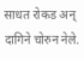साधत रोकड अन् दागिने चोरुन नेले.